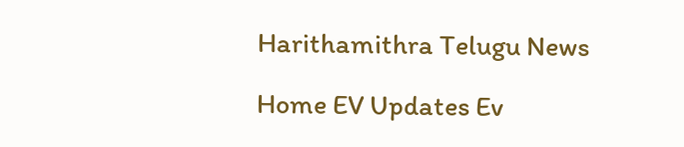Harithamithra Telugu News

Home EV Updates Ev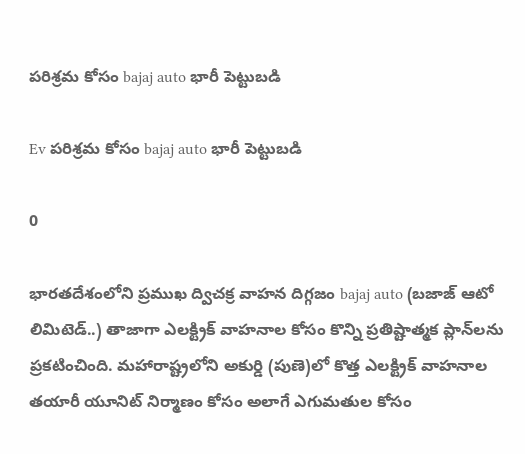పరిశ్రమ కోసం bajaj auto భారీ పెట్టుబడి

Ev పరిశ్రమ కోసం bajaj auto భారీ పెట్టుబడి

0

భారతదేశంలోని ప్రముఖ ద్విచక్ర వాహన దిగ్గ‌జం bajaj auto (బజాజ్ ఆటో లిమిటెడ్..) తాజాగా ఎల‌క్ట్రిక్ వాహ‌నాల కోసం కొన్ని ప్రతిష్టాత్మక ప్లాన్‌లను ప్రకటించింది. మహారాష్ట్రలోని అకుర్డి (పుణె)లో కొత్త ఎలక్ట్రిక్ వాహనాల తయారీ యూనిట్ నిర్మాణం కోసం అలాగే ఎగుమతుల కోసం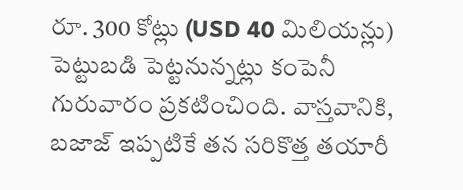రూ. 300 కోట్లు (USD 40 మిలియన్లు) పెట్టుబడి పెట్టనున్నట్లు కంపెనీ గురువారం ప్రకటించింది. వాస్తవానికి, బజాజ్ ఇప్పటికే తన సరికొత్త తయారీ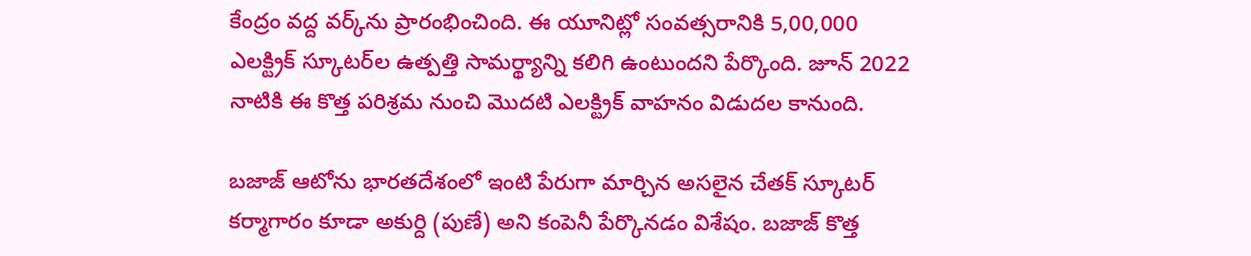కేంద్రం వద్ద వ‌ర్క్‌ను ప్రారంభించింది. ఈ యూనిట్లో సంవత్సరానికి 5,00,000 ఎల‌క్ట్రిక్ స్కూట‌ర్‌ల ఉత్పత్తి సామర్థ్యాన్ని కలిగి ఉంటుందని పేర్కొంది. జూన్ 2022 నాటికి ఈ కొత్త ప‌రిశ్ర‌మ నుంచి మొదటి ఎలక్ట్రిక్ వాహనం విడుదల కానుంది.

బజాజ్ ఆటోను భారతదేశంలో ఇంటి పేరుగా మార్చిన అసలైన చేతక్ స్కూటర్ కర్మాగారం కూడా అకుర్ది (పుణే) అని కంపెనీ పేర్కొన‌డం విశేషం. బజాజ్ కొత్త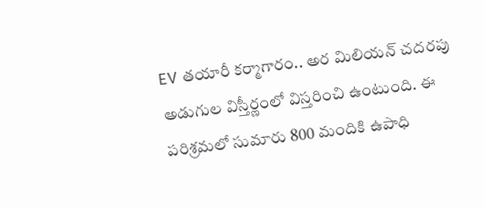EV తయారీ కర్మాగారం.. అర మిలియన్ చదరపు అడుగుల విస్తీర్ణంలో విస్తరించి ఉంటుంది. ఈ ప‌రిశ్ర‌మ‌లో సుమారు 800 మందికి ఉపాధి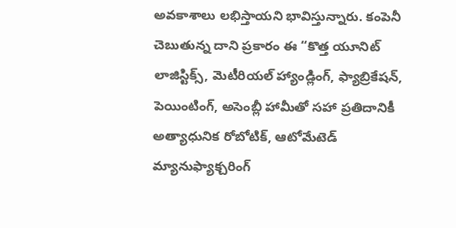అవ‌కాశాలు ల‌భిస్తాయ‌ని భావిస్తున్నారు. కంపెనీ చెబుతున్న దాని ప్రకారం ఈ “కొత్త యూనిట్ లాజిస్టిక్స్, మెటీరియల్ హ్యాండ్లింగ్, ఫ్యాబ్రికేషన్, పెయింటింగ్, అసెంబ్లీ హామీతో సహా ప్రతిదానికీ అత్యాధునిక రోబోటిక్, ఆటోమేటెడ్ మ్యానుఫ్యాక్చరింగ్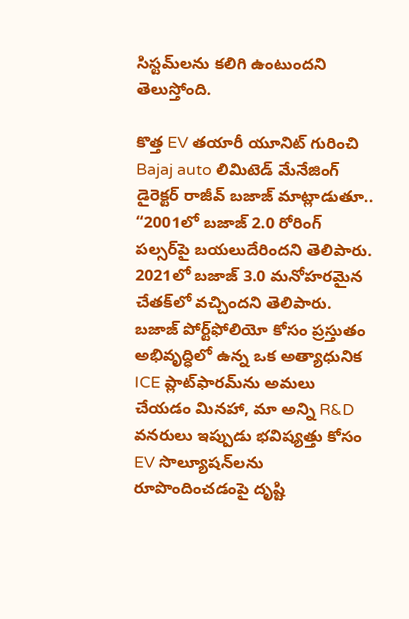సిస్టమ్‌లను కలిగి ఉంటుంద‌ని తెలుస్తోంది.

కొత్త EV తయారీ యూనిట్ గురించి Bajaj auto లిమిటెడ్ మేనేజింగ్ డైరెక్టర్ రాజీవ్ బజాజ్ మాట్లాడుతూ.. “2001లో బజాజ్ 2.0 రోరింగ్ పల్సర్‌పై బయలుదేరింద‌ని తెలిపారు. 2021లో బజాజ్ 3.0 మనోహరమైన చేతక్‌లో వచ్చింద‌ని తెలిపారు. బజాజ్ పోర్ట్‌ఫోలియో కోసం ప్రస్తుతం అభివృద్ధిలో ఉన్న ఒక అత్యాధునిక ICE ప్లాట్‌ఫారమ్‌ను అమలు చేయడం మినహా, మా అన్ని R&D వనరులు ఇప్పుడు భవిష్యత్తు కోసం EV సొల్యూషన్‌ల‌ను రూపొందించడంపై దృష్టి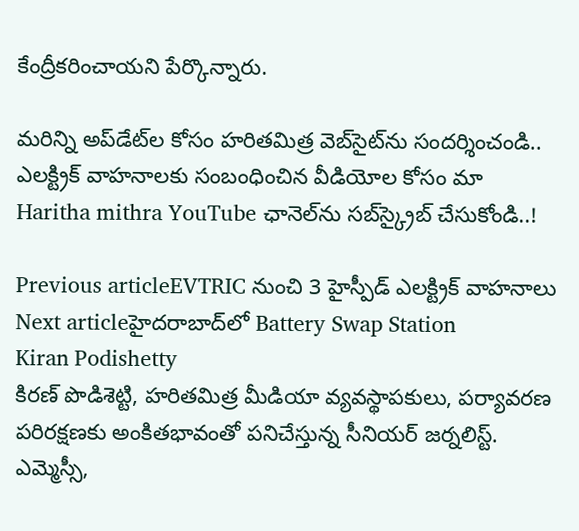కేంద్రీకరించాయని పేర్కొన్నారు.

మరిన్ని అప్‌డేట్‌ల కోసం హ‌రిత‌మిత్ర వెబ్‌సైట్‌ను సంద‌ర్శించండి.. ఎల‌క్ట్రిక్ వాహ‌నాల‌కు సంబంధించిన వీడియోల కోసం మా  Haritha mithra YouTube ఛానెల్‌ను స‌బ్‌స్క్రైబ్ చేసుకోండి..!

Previous articleEVTRIC నుంచి 3 హైస్పీడ్ ఎలక్ట్రిక్ వాహనాలు
Next articleహైద‌రాబాద్‌లో Battery Swap Station
Kiran Podishetty
కిరణ్ పొడిశెట్టి, హరితమిత్ర మీడియా వ్యవస్థాపకులు, పర్యావరణ పరిరక్షణకు అంకితభావంతో పనిచేస్తున్న సీనియ‌ర్‌ జర్నలిస్ట్. ఎమ్మెస్సీ,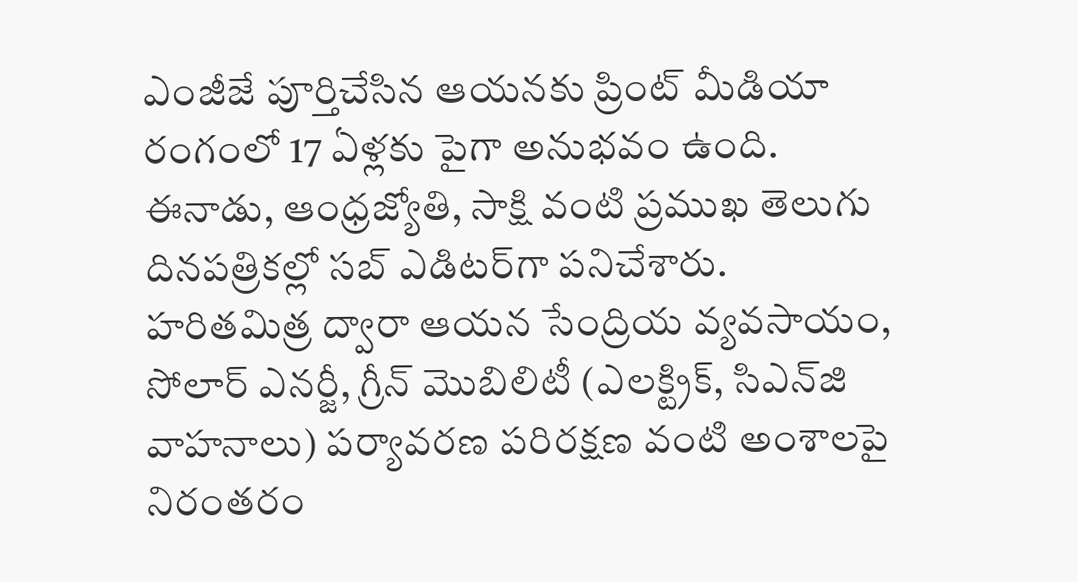ఎంజీజే పూర్తిచేసిన‌ ఆయనకు ప్రింట్ మీడియా రంగంలో 17 ఏళ్లకు పైగా అనుభవం ఉంది. ఈనాడు, ఆంధ్రజ్యోతి, సాక్షి వంటి ప్రముఖ తెలుగు దినపత్రికల్లో సబ్‌ ఎడిటర్‌గా ప‌నిచేశారు. హరితమిత్ర ద్వారా ఆయన సేంద్రియ వ్యవసాయం, సోలార్ ఎనర్జీ, గ్రీన్ మొబిలిటీ (ఎలక్ట్రిక్‌, సిఎన్‌జి వాహనాలు) ప‌ర్యావ‌ర‌ణ ప‌రిర‌క్ష‌ణ వంటి అంశాలపై నిరంతరం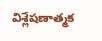విశ్లేషణాత్మక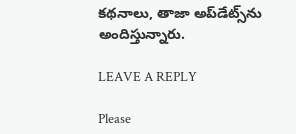కథనాలు, తాజా అప్‌డేట్స్‌ను అందిస్తున్నారు.

LEAVE A REPLY

Please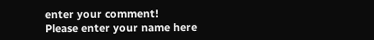enter your comment!
Please enter your name here